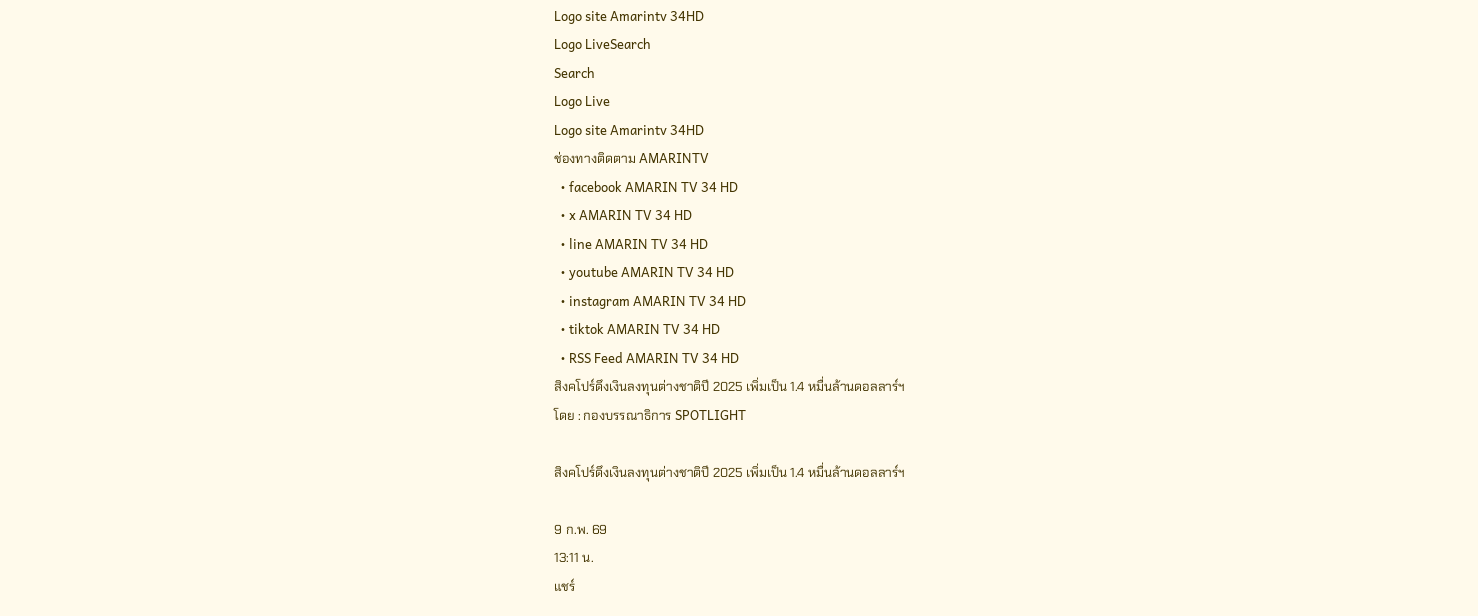Logo site Amarintv 34HD
Logo LiveSearch
Search
Logo Live
Logo site Amarintv 34HD
ช่องทางติดตาม AMARINTV
  • facebook AMARIN TV 34 HD
  • x AMARIN TV 34 HD
  • line AMARIN TV 34 HD
  • youtube AMARIN TV 34 HD
  • instagram AMARIN TV 34 HD
  • tiktok AMARIN TV 34 HD
  • RSS Feed AMARIN TV 34 HD
สิงคโปร์ดึงเงินลงทุนต่างชาติปี 2025 เพิ่มเป็น 1.4 หมื่นล้านดอลลาร์ฯ
โดย : กองบรรณาธิการ SPOTLIGHT

สิงคโปร์ดึงเงินลงทุนต่างชาติปี 2025 เพิ่มเป็น 1.4 หมื่นล้านดอลลาร์ฯ

9 ก.พ. 69
13:11 น.
แชร์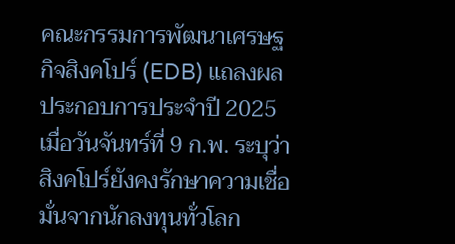คณะกรรมการพัฒนาเศรษฐกิจสิงคโปร์ (EDB) แถลงผลประกอบการประจำปี 2025 เมื่อวันจันทร์ที่ 9 ก.พ. ระบุว่า สิงคโปร์ยังคงรักษาความเชื่อมั่นจากนักลงทุนทั่วโลก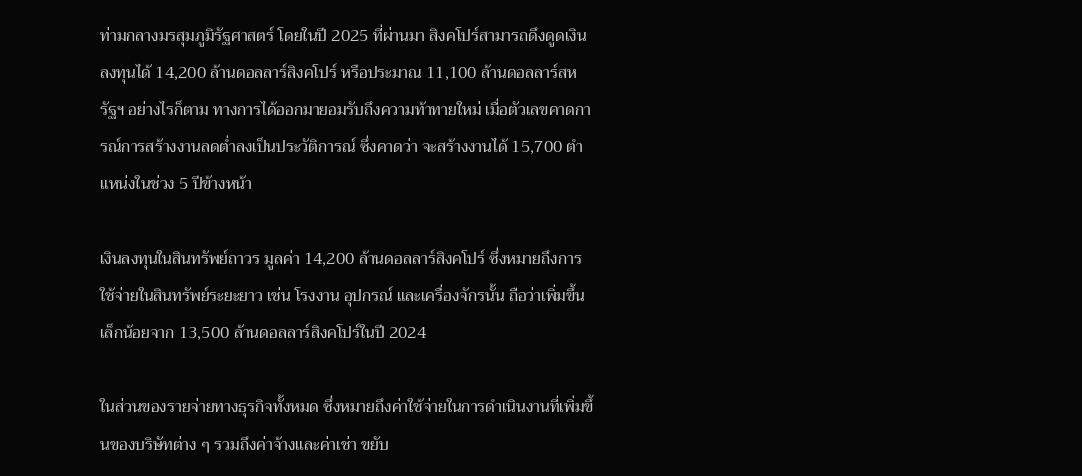ท่ามกลางมรสุมภูมิรัฐศาสตร์ โดยในปี 2025 ที่ผ่านมา สิงคโปร์สามารถดึงดูดเงินลงทุนได้ 14,200 ล้านดอลลาร์สิงคโปร์ หรือประมาณ 11,100 ล้านดอลลาร์สหรัฐฯ อย่างไรก็ตาม ทางการได้ออกมายอมรับถึงความท้าทายใหม่ เมื่อตัวเลขคาดการณ์การสร้างงานลดต่ำลงเป็นประวัติการณ์ ซึ่งคาดว่า จะสร้างงานได้ 15,700 ตำแหน่งในช่วง 5 ปีข้างหน้า

เงินลงทุนในสินทรัพย์ถาวร มูลค่า 14,200 ล้านดอลลาร์สิงคโปร์ ซึ่งหมายถึงการใช้จ่ายในสินทรัพย์ระยะยาว เช่น โรงงาน อุปกรณ์ และเครื่องจักรนั้น ถือว่าเพิ่มขึ้นเล็กน้อยจาก 13,500 ล้านดอลลาร์สิงคโปร์ในปี 2024

ในส่วนของรายจ่ายทางธุรกิจทั้งหมด ซึ่งหมายถึงค่าใช้จ่ายในการดำเนินงานที่เพิ่มขึ้นของบริษัทต่าง ๆ รวมถึงค่าจ้างและค่าเช่า ขยับ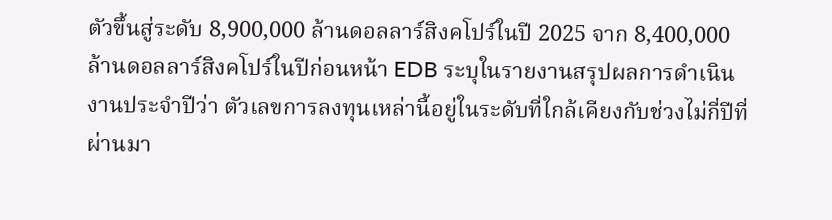ตัวขึ้นสู่ระดับ 8,900,000 ล้านดอลลาร์สิงคโปร์ในปี 2025 จาก 8,400,000 ล้านดอลลาร์สิงคโปร์ในปีก่อนหน้า EDB ระบุในรายงานสรุปผลการดำเนินงานประจำปีว่า ตัวเลขการลงทุนเหล่านี้อยู่ในระดับที่ใกล้เคียงกับช่วงไม่กี่ปีที่ผ่านมา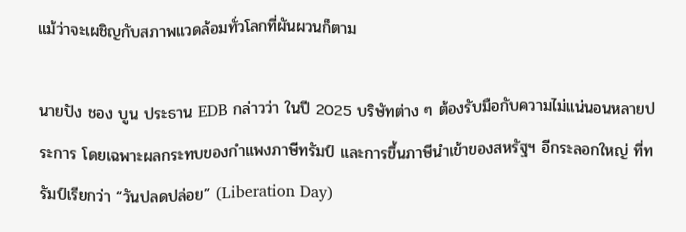แม้ว่าจะเผชิญกับสภาพแวดล้อมทั่วโลกที่ผันผวนก็ตาม

นายปัง ชอง บูน ประธาน EDB กล่าวว่า ในปี 2025 บริษัทต่าง ๆ ต้องรับมือกับความไม่แน่นอนหลายประการ โดยเฉพาะผลกระทบของกำแพงภาษีทรัมป์ และการขึ้นภาษีนำเข้าของสหรัฐฯ อีกระลอกใหญ่ ที่ทรัมป์เรียกว่า “วันปลดปล่อย” (Liberation Day)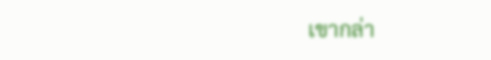เขากล่า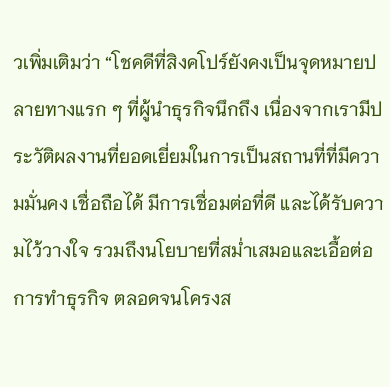วเพิ่มเติมว่า “โชคดีที่สิงคโปร์ยังคงเป็นจุดหมายปลายทางแรก ๆ ที่ผู้นำธุรกิจนึกถึง เนื่องจากเรามีประวัติผลงานที่ยอดเยี่ยมในการเป็นสถานที่ที่มีความมั่นคง เชื่อถือได้ มีการเชื่อมต่อที่ดี และได้รับความไว้วางใจ รวมถึงนโยบายที่สม่ำเสมอและเอื้อต่อการทำธุรกิจ ตลอดจนโครงส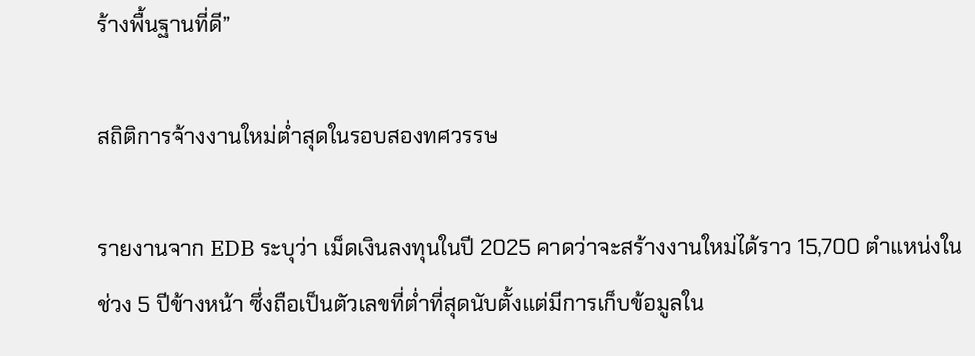ร้างพื้นฐานที่ดี”

สถิติการจ้างงานใหม่ต่ำสุดในรอบสองทศวรรษ

รายงานจาก EDB ระบุว่า เม็ดเงินลงทุนในปี 2025 คาดว่าจะสร้างงานใหม่ได้ราว 15,700 ตำแหน่งในช่วง 5 ปีข้างหน้า ซึ่งถือเป็นตัวเลขที่ต่ำที่สุดนับตั้งแต่มีการเก็บข้อมูลใน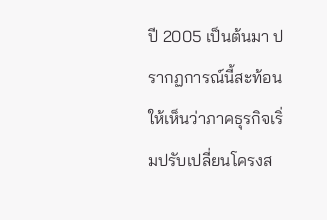ปี 2005 เป็นต้นมา ปรากฏการณ์นี้สะท้อนให้เห็นว่าภาคธุรกิจเริ่มปรับเปลี่ยนโครงส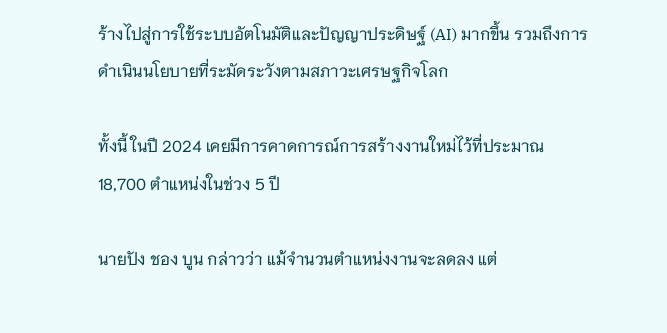ร้างไปสู่การใช้ระบบอัตโนมัติและปัญญาประดิษฐ์ (AI) มากขึ้น รวมถึงการดำเนินนโยบายที่ระมัดระวังตามสภาวะเศรษฐกิจโลก

ทั้งนี้ ในปี 2024 เคยมีการคาดการณ์การสร้างงานใหม่ไว้ที่ประมาณ 18,700 ตำแหน่งในช่วง 5 ปี

นายปัง ชอง บูน กล่าวว่า แม้จำนวนตำแหน่งงานจะลดลง แต่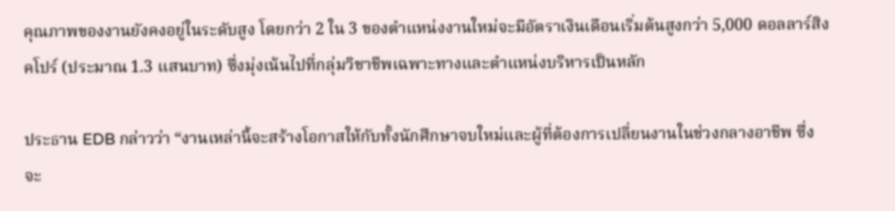คุณภาพของงานยังคงอยู่ในระดับสูง โดยกว่า 2 ใน 3 ของตำแหน่งงานใหม่จะมีอัตราเงินเดือนเริ่มต้นสูงกว่า 5,000 ดอลลาร์สิงคโปร์ (ประมาณ 1.3 แสนบาท) ซึ่งมุ่งเน้นไปที่กลุ่มวิชาชีพเฉพาะทางและตำแหน่งบริหารเป็นหลัก

ประธาน EDB กล่าวว่า “งานเหล่านี้จะสร้างโอกาสให้กับทั้งนักศึกษาจบใหม่และผู้ที่ต้องการเปลี่ยนงานในช่วงกลางอาชีพ ซึ่งจะ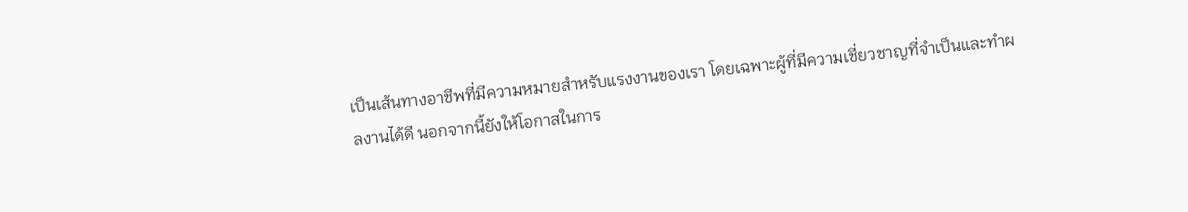เป็นเส้นทางอาชีพที่มีความหมายสำหรับแรงงานของเรา โดยเฉพาะผู้ที่มีความเชี่ยวชาญที่จำเป็นและทำผลงานได้ดี นอกจากนี้ยังให้โอกาสในการ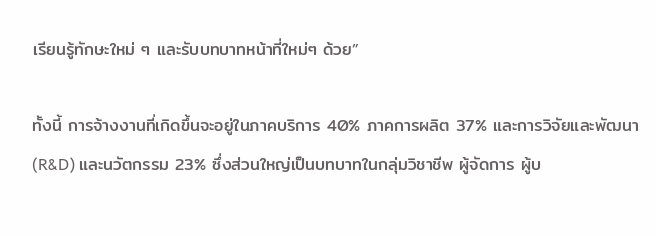เรียนรู้ทักษะใหม่ ๆ และรับบทบาทหน้าที่ใหม่ๆ ด้วย”

ทั้งนี้ การจ้างงานที่เกิดขึ้นจะอยู่ในภาคบริการ 40% ภาคการผลิต 37% และการวิจัยและพัฒนา (R&D) และนวัตกรรม 23% ซึ่งส่วนใหญ่เป็นบทบาทในกลุ่มวิชาชีพ ผู้จัดการ ผู้บ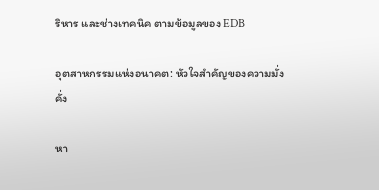ริหาร และช่างเทคนิค ตามข้อมูลของ EDB

อุตสาหกรรมแห่งอนาคต: หัวใจสำคัญของความมั่งคั่ง

หา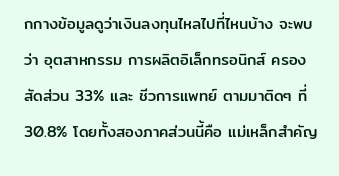กกางข้อมูลดูว่าเงินลงทุนไหลไปที่ไหนบ้าง จะพบว่า อุตสาหกรรม การผลิตอิเล็กทรอนิกส์ ครองสัดส่วน 33% และ ชีวการแพทย์ ตามมาติดๆ ที่ 30.8% โดยทั้งสองภาคส่วนนี้คือ แม่เหล็กสำคัญ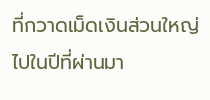ที่กวาดเม็ดเงินส่วนใหญ่ไปในปีที่ผ่านมา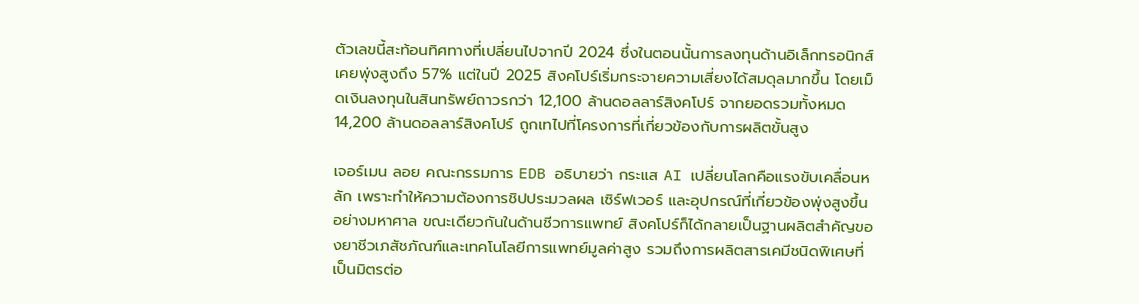ตัวเลขนี้สะท้อนทิศทางที่เปลี่ยนไปจากปี 2024 ซึ่งในตอนนั้นการลงทุนด้านอิเล็กทรอนิกส์เคยพุ่งสูงถึง 57% แต่ในปี 2025 สิงคโปร์เริ่มกระจายความเสี่ยงได้สมดุลมากขึ้น โดยเม็ดเงินลงทุนในสินทรัพย์ถาวรกว่า 12,100 ล้านดอลลาร์สิงคโปร์ จากยอดรวมทั้งหมด 14,200 ล้านดอลลาร์สิงคโปร์ ถูกเทไปที่โครงการที่เกี่ยวข้องกับการผลิตขั้นสูง

เจอร์เมน ลอย คณะกรรมการ EDB อธิบายว่า กระแส AI เปลี่ยนโลกคือแรงขับเคลื่อนหลัก เพราะทำให้ความต้องการชิปประมวลผล เซิร์ฟเวอร์ และอุปกรณ์ที่เกี่ยวข้องพุ่งสูงขึ้นอย่างมหาศาล ขณะเดียวกันในด้านชีวการแพทย์ สิงคโปร์ก็ได้กลายเป็นฐานผลิตสำคัญของยาชีวเภสัชภัณฑ์และเทคโนโลยีการแพทย์มูลค่าสูง รวมถึงการผลิตสารเคมีชนิดพิเศษที่เป็นมิตรต่อ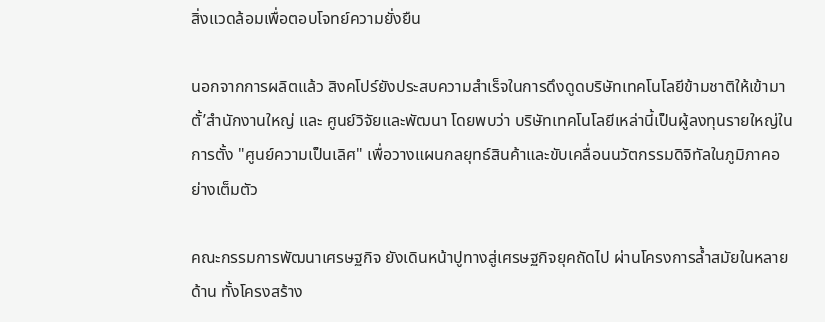สิ่งแวดล้อมเพื่อตอบโจทย์ความยั่งยืน

นอกจากการผลิตแล้ว สิงคโปร์ยังประสบความสำเร็จในการดึงดูดบริษัทเทคโนโลยีข้ามชาติให้เข้ามาตั้’สำนักงานใหญ่ และ ศูนย์วิจัยและพัฒนา โดยพบว่า บริษัทเทคโนโลยีเหล่านี้เป็นผู้ลงทุนรายใหญ่ในการตั้ง "ศูนย์ความเป็นเลิศ" เพื่อวางแผนกลยุทธ์สินค้าและขับเคลื่อนนวัตกรรมดิจิทัลในภูมิภาคอย่างเต็มตัว

คณะกรรมการพัฒนาเศรษฐกิจ ยังเดินหน้าปูทางสู่เศรษฐกิจยุคถัดไป ผ่านโครงการล้ำสมัยในหลายด้าน ทั้งโครงสร้าง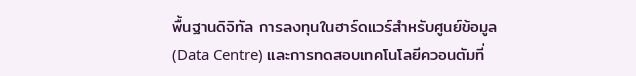พื้นฐานดิจิทัล การลงทุนในฮาร์ดแวร์สำหรับศูนย์ข้อมูล (Data Centre) และการทดสอบเทคโนโลยีควอนตัมที่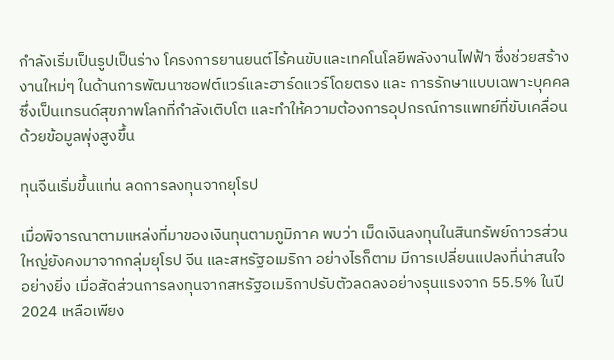กำลังเริ่มเป็นรูปเป็นร่าง โครงการยานยนต์ไร้คนขับและเทคโนโลยีพลังงานไฟฟ้า ซึ่งช่วยสร้างงานใหม่ๆ ในด้านการพัฒนาซอฟต์แวร์และฮาร์ดแวร์โดยตรง และ การรักษาแบบเฉพาะบุคคล ซึ่งเป็นเทรนด์สุขภาพโลกที่กำลังเติบโต และทำให้ความต้องการอุปกรณ์การแพทย์ที่ขับเคลื่อนด้วยข้อมูลพุ่งสูงขึ้น

ทุนจีนเริ่มขึ้นแท่น ลดการลงทุนจากยุโรป

เมื่อพิจารณาตามแหล่งที่มาของเงินทุนตามภูมิภาค พบว่า เม็ดเงินลงทุนในสินทรัพย์ถาวรส่วนใหญ่ยังคงมาจากกลุ่มยุโรป จีน และสหรัฐอเมริกา อย่างไรก็ตาม มีการเปลี่ยนแปลงที่น่าสนใจอย่างยิ่ง เมื่อสัดส่วนการลงทุนจากสหรัฐอเมริกาปรับตัวลดลงอย่างรุนแรงจาก 55.5% ในปี 2024 เหลือเพียง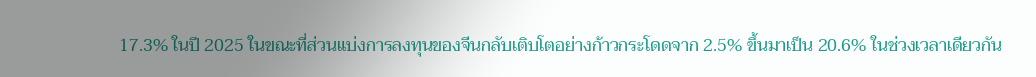17.3% ในปี 2025 ในขณะที่ส่วนแบ่งการลงทุนของจีนกลับเติบโตอย่างก้าวกระโดดจาก 2.5% ขึ้นมาเป็น 20.6% ในช่วงเวลาเดียวกัน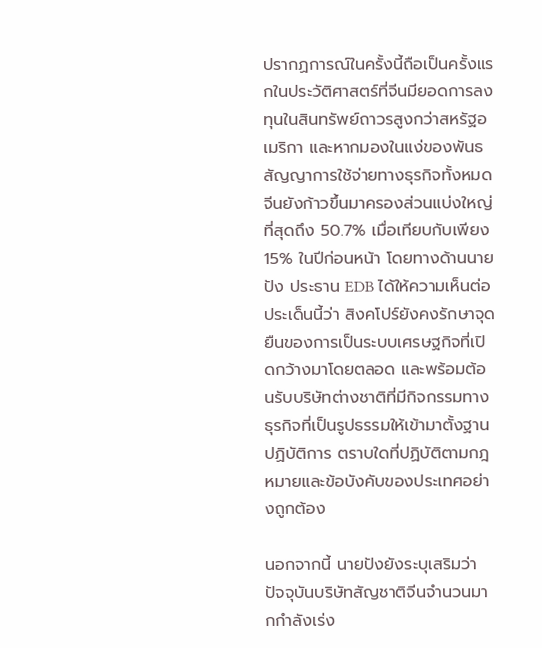ปรากฏการณ์ในครั้งนี้ถือเป็นครั้งแรกในประวัติศาสตร์ที่จีนมียอดการลงทุนในสินทรัพย์ถาวรสูงกว่าสหรัฐอเมริกา และหากมองในแง่ของพันธสัญญาการใช้จ่ายทางธุรกิจทั้งหมด จีนยังก้าวขึ้นมาครองส่วนแบ่งใหญ่ที่สุดถึง 50.7% เมื่อเทียบกับเพียง 15% ในปีก่อนหน้า โดยทางด้านนายปัง ประธาน EDB ได้ให้ความเห็นต่อประเด็นนี้ว่า สิงคโปร์ยังคงรักษาจุดยืนของการเป็นระบบเศรษฐกิจที่เปิดกว้างมาโดยตลอด และพร้อมต้อนรับบริษัทต่างชาติที่มีกิจกรรมทางธุรกิจที่เป็นรูปธรรมให้เข้ามาตั้งฐานปฏิบัติการ ตราบใดที่ปฏิบัติตามกฎหมายและข้อบังคับของประเทศอย่างถูกต้อง

นอกจากนี้ นายปังยังระบุเสริมว่า ปัจจุบันบริษัทสัญชาติจีนจำนวนมากกำลังเร่ง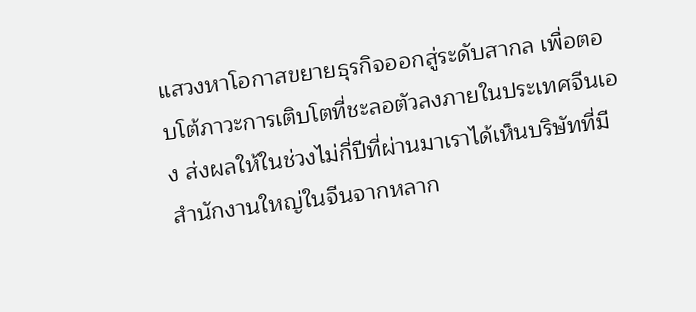แสวงหาโอกาสขยายธุรกิจออกสู่ระดับสากล เพื่อตอบโต้ภาวะการเติบโตที่ชะลอตัวลงภายในประเทศจีนเอง ส่งผลให้ในช่วงไม่กี่ปีที่ผ่านมาเราได้เห็นบริษัทที่มีสำนักงานใหญ่ในจีนจากหลาก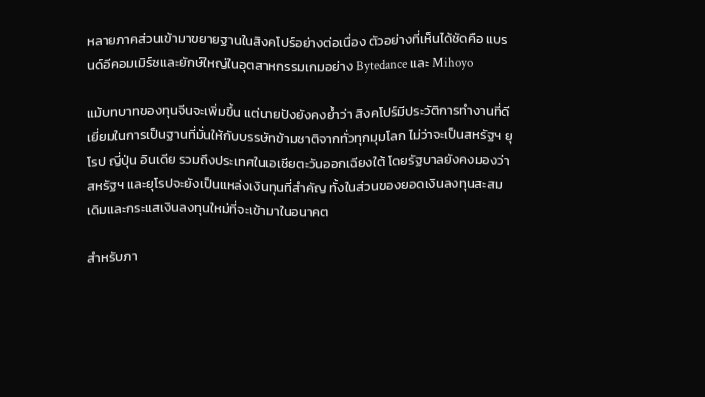หลายภาคส่วนเข้ามาขยายฐานในสิงคโปร์อย่างต่อเนื่อง ตัวอย่างที่เห็นได้ชัดคือ แบรนด์อีคอมเมิร์ซและยักษ์ใหญ่ในอุตสาหกรรมเกมอย่าง Bytedance และ Mihoyo

แม้บทบาทของทุนจีนจะเพิ่มขึ้น แต่นายปังยังคงย้ำว่า สิงคโปร์มีประวัติการทำงานที่ดีเยี่ยมในการเป็นฐานที่มั่นให้กับบรรษัทข้ามชาติจากทั่วทุกมุมโลก ไม่ว่าจะเป็นสหรัฐฯ ยุโรป ญี่ปุ่น อินเดีย รวมถึงประเทศในเอเชียตะวันออกเฉียงใต้ โดยรัฐบาลยังคงมองว่า สหรัฐฯ และยุโรปจะยังเป็นแหล่งเงินทุนที่สำคัญ ทั้งในส่วนของยอดเงินลงทุนสะสมเดิมและกระแสเงินลงทุนใหม่ที่จะเข้ามาในอนาคต

สำหรับภา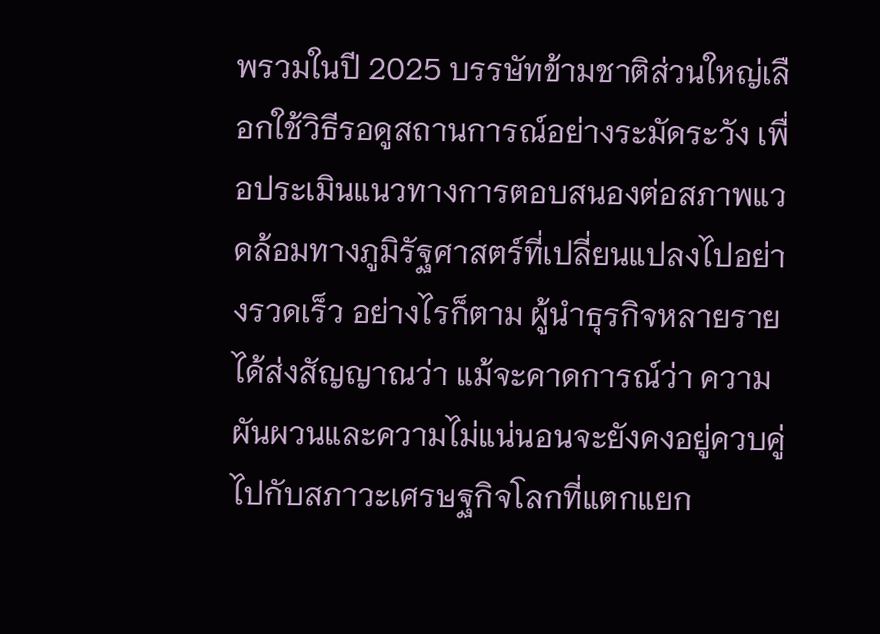พรวมในปี 2025 บรรษัทข้ามชาติส่วนใหญ่เลือกใช้วิธีรอดูสถานการณ์อย่างระมัดระวัง เพื่อประเมินแนวทางการตอบสนองต่อสภาพแวดล้อมทางภูมิรัฐศาสตร์ที่เปลี่ยนแปลงไปอย่างรวดเร็ว อย่างไรก็ตาม ผู้นำธุรกิจหลายรายได้ส่งสัญญาณว่า แม้จะคาดการณ์ว่า ความผันผวนและความไม่แน่นอนจะยังคงอยู่ควบคู่ไปกับสภาวะเศรษฐกิจโลกที่แตกแยก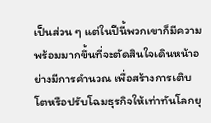เป็นส่วน ๆ แต่ในปีนี้พวกเขาก็มีความพร้อมมากขึ้นที่จะตัดสินใจเดินหน้าอย่างมีการคำนวณ เพื่อสร้างการเติบโตหรือปรับโฉมธุรกิจให้เท่าทันโลกยุ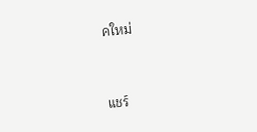คใหม่


แชร์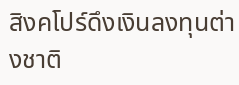สิงคโปร์ดึงเงินลงทุนต่างชาติ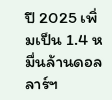ปี 2025 เพิ่มเป็น 1.4 หมื่นล้านดอลลาร์ฯ